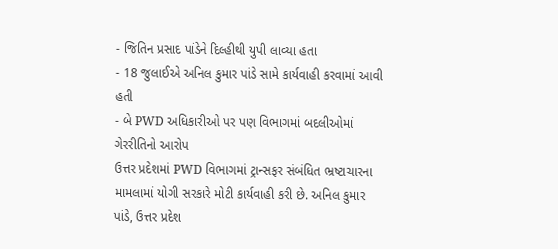- જિતિન પ્રસાદ પાંડેને દિલ્હીથી યુપી લાવ્યા હતા
- 18 જુલાઈએ અનિલ કુમાર પાંડે સામે કાર્યવાહી કરવામાં આવી હતી
- બે PWD અધિકારીઓ પર પણ વિભાગમાં બદલીઓમાં ગેરરીતિનો આરોપ
ઉત્તર પ્રદેશમાં PWD વિભાગમાં ટ્રાન્સફર સંબંધિત ભ્રષ્ટાચારના મામલામાં યોગી સરકારે મોટી કાર્યવાહી કરી છે. અનિલ કુમાર પાંડે, ઉત્તર પ્રદેશ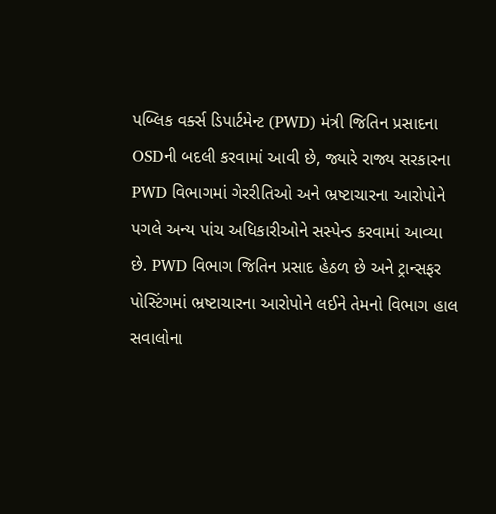પબ્લિક વર્ક્સ ડિપાર્ટમેન્ટ (PWD) મંત્રી જિતિન પ્રસાદના OSDની બદલી કરવામાં આવી છે, જ્યારે રાજ્ય સરકારના PWD વિભાગમાં ગેરરીતિઓ અને ભ્રષ્ટાચારના આરોપોને પગલે અન્ય પાંચ અધિકારીઓને સસ્પેન્ડ કરવામાં આવ્યા છે. PWD વિભાગ જિતિન પ્રસાદ હેઠળ છે અને ટ્રાન્સફર પોસ્ટિંગમાં ભ્રષ્ટાચારના આરોપોને લઈને તેમનો વિભાગ હાલ સવાલોના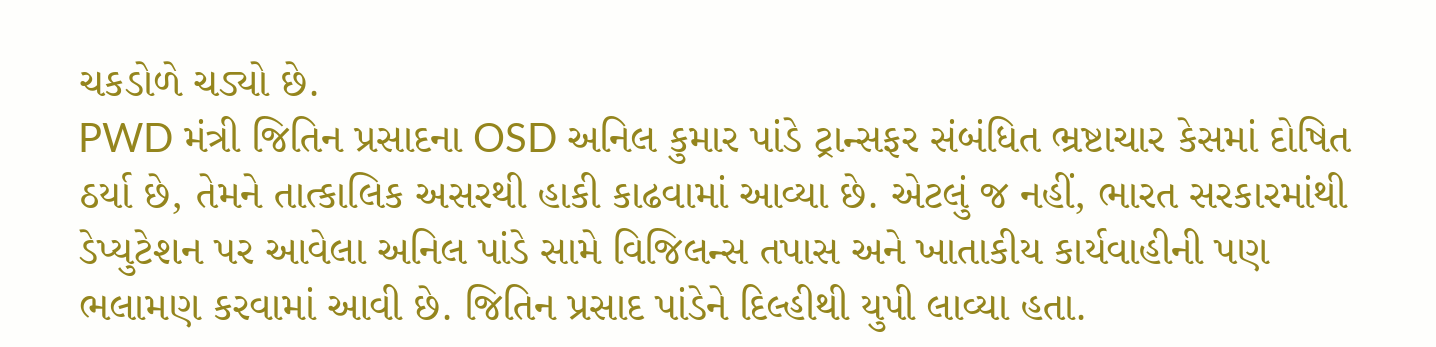ચકડોળે ચડ્યો છે.
PWD મંત્રી જિતિન પ્રસાદના OSD અનિલ કુમાર પાંડે ટ્રાન્સફર સંબંધિત ભ્રષ્ટાચાર કેસમાં દોષિત ઠર્યા છે, તેમને તાત્કાલિક અસરથી હાકી કાઢવામાં આવ્યા છે. એટલું જ નહીં, ભારત સરકારમાંથી ડેપ્યુટેશન પર આવેલા અનિલ પાંડે સામે વિજિલન્સ તપાસ અને ખાતાકીય કાર્યવાહીની પણ ભલામણ કરવામાં આવી છે. જિતિન પ્રસાદ પાંડેને દિલ્હીથી યુપી લાવ્યા હતા.